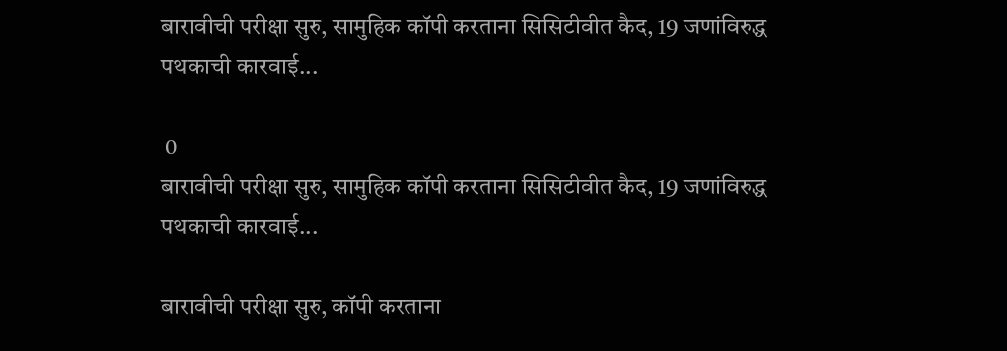बारावीची परीक्षा सुरु, सामुहिक कॉपी करताना सिसिटीवीत कैद, 19 जणांविरुद्ध पथकाची कारवाई...

 0
बारावीची परीक्षा सुरु, सामुहिक कॉपी करताना सिसिटीवीत कैद, 19 जणांविरुद्ध पथकाची कारवाई...

बारावीची परीक्षा सुरु, कॉपी करताना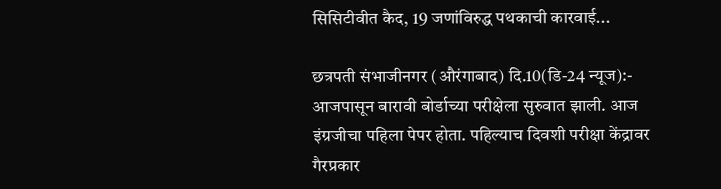सिसिटीवीत कैद, 19 जणांविरुद्ध पथकाची कारवाई...

छत्रपती संभाजीनगर (औरंगाबाद) दि.10(डि-24 न्यूज):- आजपासून बारावी बोर्डाच्या परीक्षेला सुरुवात झाली. आज इंग्रजीचा पहिला पेपर होता. पहिल्याच दिवशी परीक्षा केंद्रावर गैरप्रकार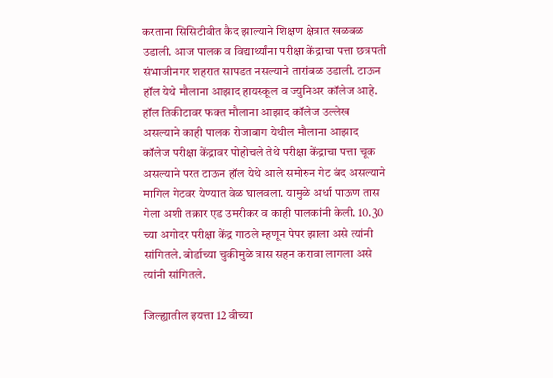करताना सिसिटीवीत कैद झाल्याने शिक्षण क्षेत्रात खळबळ उडाली. आज पालक व विद्यार्थ्यांना परीक्षा केंद्राचा पत्ता छत्रपती संभाजीनगर शहरात सापडत नसल्याने तारांबळ उडाली. टाऊन हॉल येथे मौलाना आझाद हायस्कूल व ज्युनिअर कॉलेज आहे. हॉल तिकीटावर फक्त मौलाना आझाद कॉलेज उल्लेख असल्याने काही पालक रोजाबाग येथील मौलाना आझाद कॉलेज परीक्षा केंद्रावर पोहोचले तेथे परीक्षा केंद्राचा पत्ता चूक असल्याने परत टाऊन हॉल येथे आले समोरुन गेट बंद असल्याने मागिल गेटवर येण्यात वेळ घालवला. यामुळे अर्धा पाऊण तास गेला अशी तक्रार एड उमरीकर व काही पालकांनी केली. 10.30 च्या अगोदर परीक्षा केंद्र गाठले म्हणून पेपर झाला असे त्यांनी सांगितले. बोर्डाच्या चुकीमुळे त्रास सहन करावा लागला असे त्यांनी सांगितले.

जिल्ह्यातील इयत्ता 12 वीच्या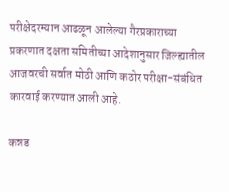परीक्षेदरम्यान आढळून आलेल्या गैरप्रकाराच्या प्रकरणात दक्षता समितीच्या आदेशानुसार जिल्ह्यातील आजवरची सर्वात मोठी आणि कठोर परीक्षा-संबंधित कारवाई करण्यात आली आहे.

कन्नड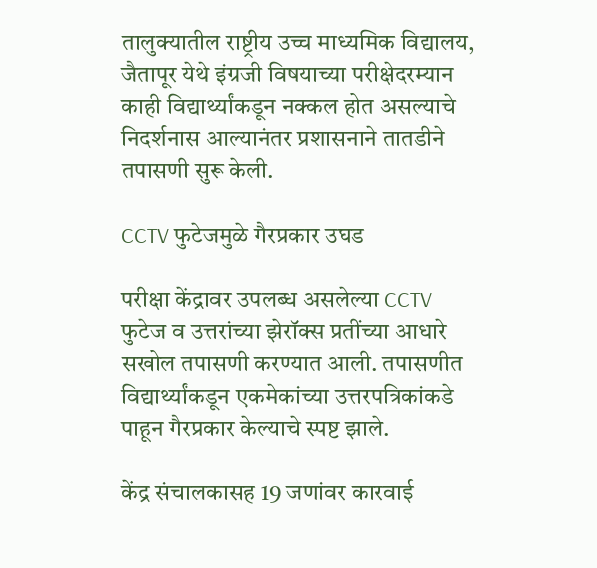तालुक्यातील राष्ट्रीय उच्च माध्यमिक विद्यालय, जैतापूर येथे इंग्रजी विषयाच्या परीक्षेदरम्यान काही विद्यार्थ्यांकडून नक्कल होत असल्याचे निदर्शनास आल्यानंतर प्रशासनाने तातडीने तपासणी सुरू केली.

CCTV फुटेजमुळे गैरप्रकार उघड

परीक्षा केंद्रावर उपलब्ध असलेल्या CCTV फुटेज व उत्तरांच्या झेरॉक्स प्रतींच्या आधारे सखोल तपासणी करण्यात आली. तपासणीत विद्यार्थ्यांकडून एकमेकांच्या उत्तरपत्रिकांकडे पाहून गैरप्रकार केल्याचे स्पष्ट झाले.

केंद्र संचालकासह 19 जणांवर कारवाई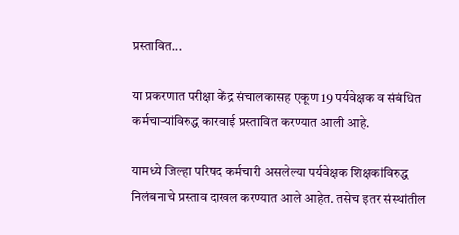प्रस्तावित...

या प्रकरणात परीक्षा केंद्र संचालकासह एकूण 19 पर्यवेक्षक व संबंधित कर्मचाऱ्यांविरुद्ध कारवाई प्रस्तावित करण्यात आली आहे.

यामध्ये जिल्हा परिषद कर्मचारी असलेल्या पर्यवेक्षक शिक्षकांविरुद्ध निलंबनाचे प्रस्ताव दाखल करण्यात आले आहेत. तसेच इतर संस्थांतील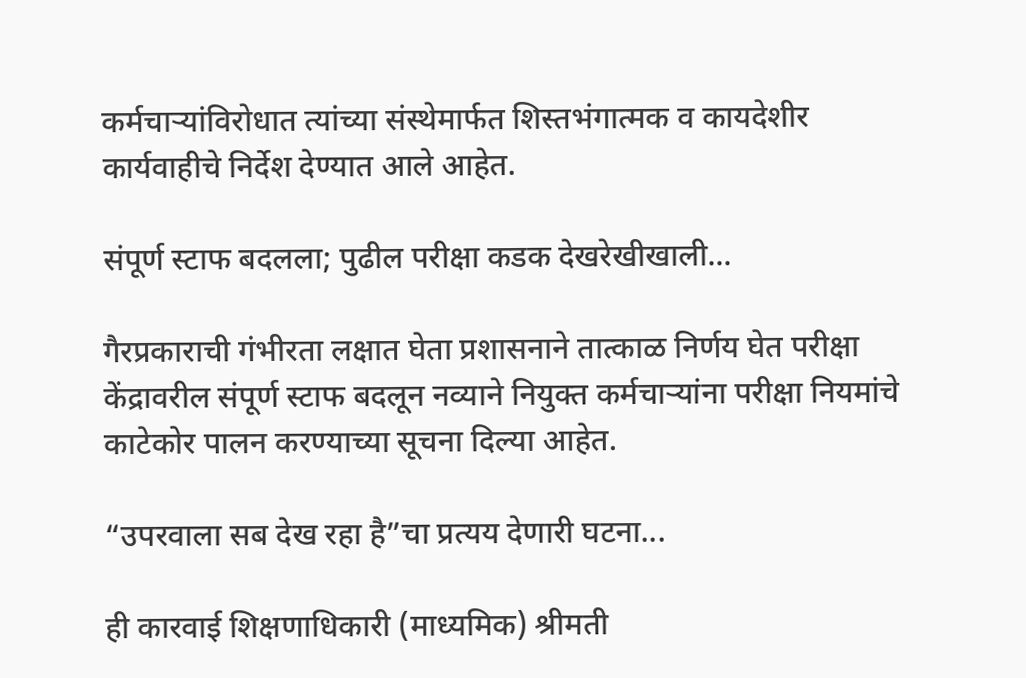कर्मचाऱ्यांविरोधात त्यांच्या संस्थेमार्फत शिस्तभंगात्मक व कायदेशीर कार्यवाहीचे निर्देश देण्यात आले आहेत.

संपूर्ण स्टाफ बदलला; पुढील परीक्षा कडक देखरेखीखाली...

गैरप्रकाराची गंभीरता लक्षात घेता प्रशासनाने तात्काळ निर्णय घेत परीक्षा केंद्रावरील संपूर्ण स्टाफ बदलून नव्याने नियुक्त कर्मचाऱ्यांना परीक्षा नियमांचे काटेकोर पालन करण्याच्या सूचना दिल्या आहेत.

“उपरवाला सब देख रहा है”चा प्रत्यय देणारी घटना...

ही कारवाई शिक्षणाधिकारी (माध्यमिक) श्रीमती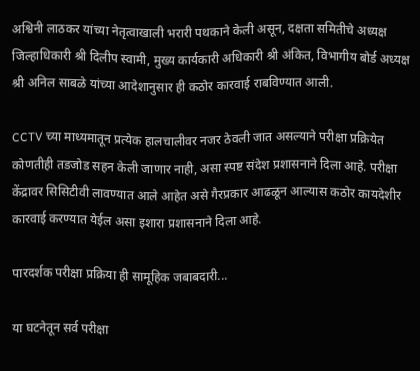अश्विनी लाठकर यांच्या नेतृत्वाखाली भरारी पथकाने केली असून, दक्षता समितीचे अध्यक्ष जिल्हाधिकारी श्री दिलीप स्वामी, मुख्य कार्यकारी अधिकारी श्री अंकित, विभागीय बोर्ड अध्यक्ष श्री अनिल साबळे यांच्या आदेशानुसार ही कठोर कारवाई राबविण्यात आली.

CCTV च्या माध्यमातून प्रत्येक हालचालीवर नजर ठेवली जात असल्याने परीक्षा प्रक्रियेत कोणतीही तडजोड सहन केली जाणार नाही, असा स्पष्ट संदेश प्रशासनाने दिला आहे. परीक्षा केंद्रावर सिसिटीवी लावण्यात आले आहेत असे गैरप्रकार आढळून आल्यास कठोर कायदेशीर कारवाई करण्यात येईल असा इशारा प्रशासनाने दिला आहे.

पारदर्शक परीक्षा प्रक्रिया ही सामूहिक जबाबदारी...

या घटनेतून सर्व परीक्षा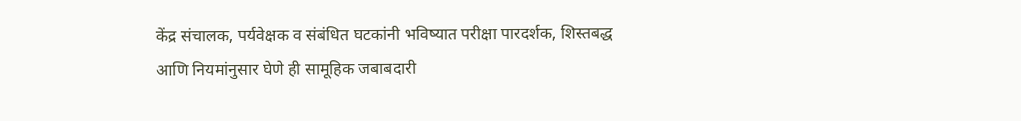केंद्र संचालक, पर्यवेक्षक व संबंधित घटकांनी भविष्यात परीक्षा पारदर्शक, शिस्तबद्ध आणि नियमांनुसार घेणे ही सामूहिक जबाबदारी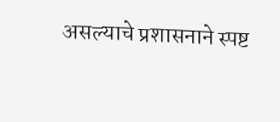असल्याचे प्रशासनाने स्पष्ट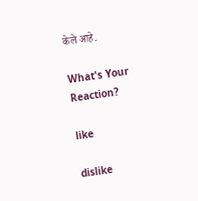केले आहे.

What's Your Reaction?

like

dislike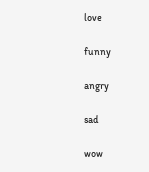love

funny

angry

sad

wow